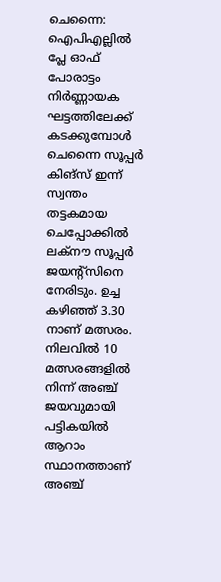ചെന്നൈ: ഐപിഎല്ലിൽ പ്ലേ ഓഫ് പോരാട്ടം നിർണ്ണായക ഘട്ടത്തിലേക്ക് കടക്കുമ്പോൾ ചെന്നൈ സൂപ്പർ കിങ്സ് ഇന്ന് സ്വന്തം തട്ടകമായ ചെപ്പോക്കിൽ ലക്നൗ സൂപ്പർ ജയന്റ്സിനെ നേരിടും. ഉച്ച കഴിഞ്ഞ് 3.30 നാണ് മത്സരം. നിലവിൽ 10 മത്സരങ്ങളിൽ നിന്ന് അഞ്ച് ജയവുമായി പട്ടികയിൽ ആറാം സ്ഥാനത്താണ് അഞ്ച്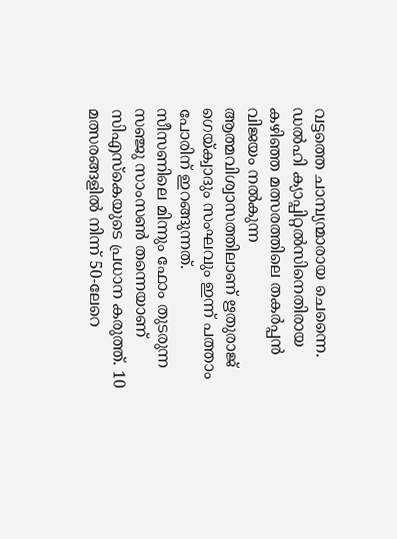വട്ടത്തെ ചാമ്പ്യന്മാരായ ചെന്നൈ. ഡൽഹി ക്യാപ്പിറ്റൽസിനെതിരായ കഴിഞ്ഞ മത്സരത്തിലെ തകർപ്പൻ വിജയം നൽകുന്ന ആത്മവിശ്വാസത്തിലാണ് ഋതുരാജ് ഗെയ്ക്വാദും സംഘവും ഇന്ന് പത്താം പോരിന് ഇറങ്ങുന്നത്.
സീസണിലെ മിന്നും ഫോം തുടരുന്ന സഞ്ജു സാംസൺ തന്നെയാണ് സിഎസ്കെയുടെ പ്രധാന കരുത്ത്. 10 മത്സരങ്ങളിൽ നിന്ന് 50-ലേറെ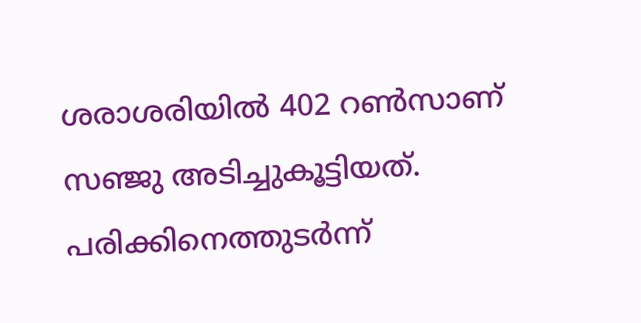ശരാശരിയിൽ 402 റൺസാണ് സഞ്ജു അടിച്ചുകൂട്ടിയത്. പരിക്കിനെത്തുടർന്ന്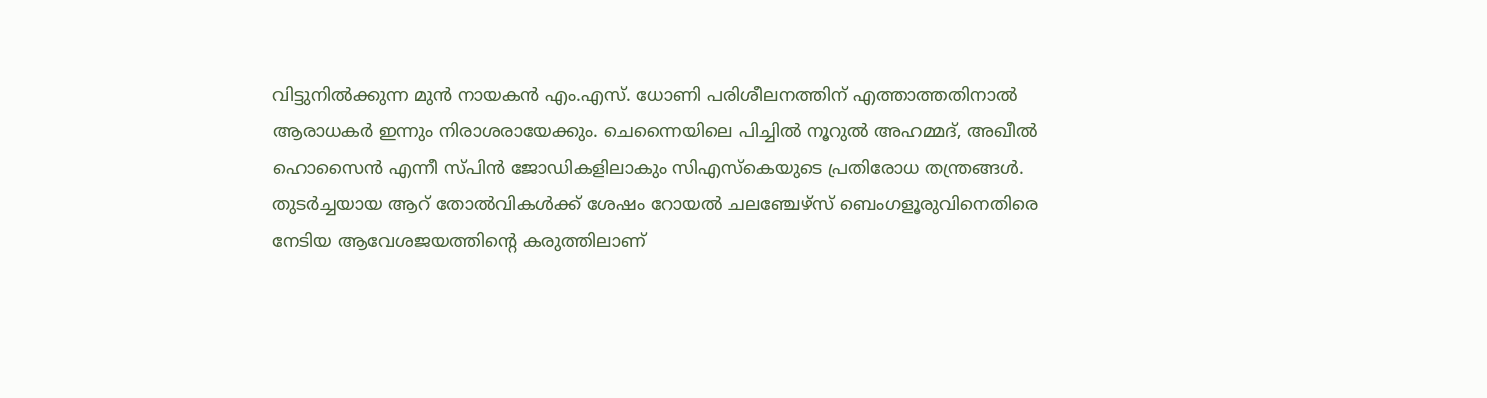വിട്ടുനിൽക്കുന്ന മുൻ നായകൻ എം.എസ്. ധോണി പരിശീലനത്തിന് എത്താത്തതിനാൽ ആരാധകർ ഇന്നും നിരാശരായേക്കും. ചെന്നൈയിലെ പിച്ചിൽ നൂറുൽ അഹമ്മദ്, അഖീൽ ഹൊസൈൻ എന്നീ സ്പിൻ ജോഡികളിലാകും സിഎസ്കെയുടെ പ്രതിരോധ തന്ത്രങ്ങൾ.
തുടർച്ചയായ ആറ് തോൽവികൾക്ക് ശേഷം റോയൽ ചലഞ്ചേഴ്സ് ബെംഗളൂരുവിനെതിരെ നേടിയ ആവേശജയത്തിന്റെ കരുത്തിലാണ്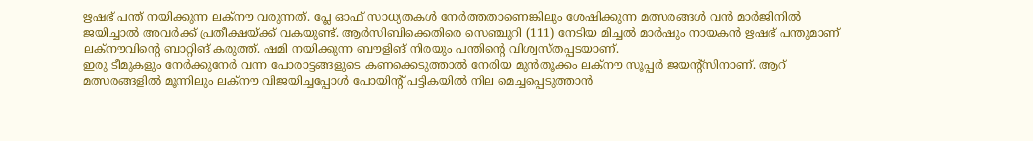ഋഷഭ് പന്ത് നയിക്കുന്ന ലക്നൗ വരുന്നത്. പ്ലേ ഓഫ് സാധ്യതകൾ നേർത്തതാണെങ്കിലും ശേഷിക്കുന്ന മത്സരങ്ങൾ വൻ മാർജിനിൽ ജയിച്ചാൽ അവർക്ക് പ്രതീക്ഷയ്ക്ക് വകയുണ്ട്. ആർസിബിക്കെതിരെ സെഞ്ചുറി (111) നേടിയ മിച്ചൽ മാർഷും നായകൻ ഋഷഭ് പന്തുമാണ് ലക്നൗവിന്റെ ബാറ്റിങ് കരുത്ത്. ഷമി നയിക്കുന്ന ബൗളിങ് നിരയും പന്തിന്റെ വിശ്വസ്തപ്പടയാണ്.
ഇരു ടീമുകളും നേർക്കുനേർ വന്ന പോരാട്ടങ്ങളുടെ കണക്കെടുത്താൽ നേരിയ മുൻതൂക്കം ലക്നൗ സൂപ്പർ ജയന്റ്സിനാണ്. ആറ് മത്സരങ്ങളിൽ മൂന്നിലും ലക്നൗ വിജയിച്ചപ്പോൾ പോയിന്റ് പട്ടികയിൽ നില മെച്ചപ്പെടുത്താൻ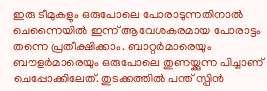ഇരു ടീമുകളും ഒരുപോലെ പോരാടുന്നതിനാൽ ചെന്നൈയിൽ ഇന്ന് ആവേശകരമായ പോരാട്ടം തന്നെ പ്രതീക്ഷിക്കാം. ബാറ്റർമാരെയും ബൗളർമാരെയും ഒരുപോലെ തുണയ്ക്കുന്ന പിച്ചാണ് ചെപ്പോക്കിലേത്. തുടക്കത്തിൽ പന്ത് സ്പിൻ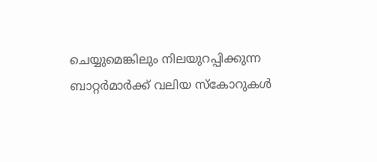ചെയ്യുമെങ്കിലും നിലയുറപ്പിക്കുന്ന ബാറ്റർമാർക്ക് വലിയ സ്കോറുകൾ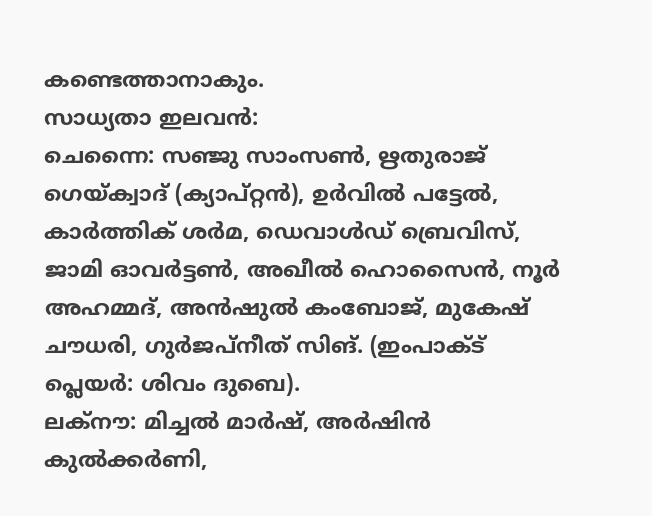കണ്ടെത്താനാകും.
സാധ്യതാ ഇലവൻ:
ചെന്നൈ: സഞ്ജു സാംസൺ, ഋതുരാജ് ഗെയ്ക്വാദ് (ക്യാപ്റ്റൻ), ഉർവിൽ പട്ടേൽ, കാർത്തിക് ശർമ, ഡെവാൾഡ് ബ്രെവിസ്, ജാമി ഓവർട്ടൺ, അഖീൽ ഹൊസൈൻ, നൂർ അഹമ്മദ്, അൻഷുൽ കംബോജ്, മുകേഷ് ചൗധരി, ഗുർജപ്നീത് സിങ്. (ഇംപാക്ട് പ്ലെയർ: ശിവം ദുബെ).
ലക്നൗ: മിച്ചൽ മാർഷ്, അർഷിൻ കുൽക്കർണി,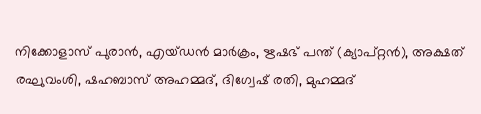നിക്കോളാസ് പുരാൻ, എയ്ഡൻ മാർക്രം, ഋഷഭ് പന്ത് (ക്യാപ്റ്റൻ), അക്ഷത് രഘുവംശി, ഷഹബാസ് അഹമ്മദ്, ദിഗ്വേഷ് രതി, മുഹമ്മദ്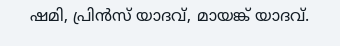ഷമി, പ്രിൻസ് യാദവ്, മായങ്ക് യാദവ്.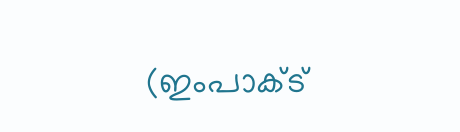(ഇംപാക്ട്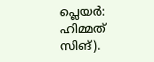പ്ലെയർ: ഹിമ്മത് സിങ്).